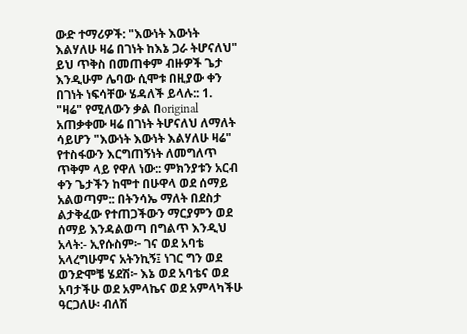ውድ ተማሪዎች: "እውነት እውነት እልሃለሁ ዛሬ በገነት ከእኔ ጋራ ትሆናለህ" ይህ ጥቅስ በመጠቀም ብዙዎች ጌታ እንዲሁም ሌባው ሲሞቱ በዚያው ቀን በገነት ነፍሳቸው ሄዳለች ይላሉ:: 1. "ዛሬ" የሚለውን ቃል በoriginal አጠቃቀሙ ዛሬ በገነት ትሆናለህ ለማለት ሳይሆን "እውነት እውነት እልሃለሁ ዛሬ" የተስፋውን እርግጠኝነት ለመግለጥ ጥቅም ላይ የዋለ ነው:: ምክንያቱን አርብ ቀን ጌታችን ከሞተ በሁዋላ ወደ ሰማይ አልወጣም:: በትንሳኤ ማለት በደስታ ልታቅፈው የተጠጋችውን ማርያምን ወደ ሰማይ እንዳልወጣ በግልጥ እንዲህ አላት:- ኢየሱስም፦ ገና ወደ አባቴ አላረግሁምና አትንኪኝ፤ ነገር ግን ወደ ወንድሞቼ ሄደሽ፦ እኔ ወደ አባቴና ወደ አባታችሁ ወደ አምላኬና ወደ አምላካችሁ ዓርጋለሁ፡ ብለሽ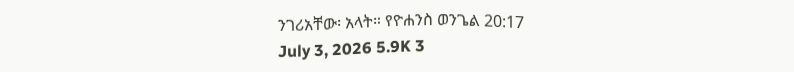ንገሪአቸው፡ አላት። የዮሐንስ ወንጌል 20:17
July 3, 2026 5.9K 3